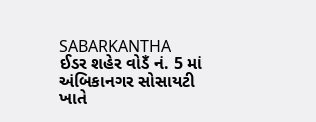SABARKANTHA
ઈડર શહેર વોડઁ નં. 5 માં અંબિકાનગર સોસાયટી ખાતે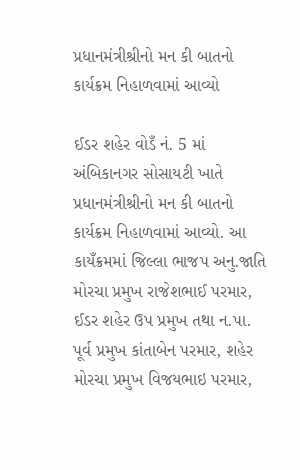પ્રધાનમંત્રીશ્રીનો મન કી બાતનો કાર્યક્રમ નિહાળવામાં આવ્યો

ઈડર શહેર વોડઁ નં. 5 માં અંબિકાનગર સોસાયટી ખાતે પ્રધાનમંત્રીશ્રીનો મન કી બાતનો કાર્યક્રમ નિહાળવામાં આવ્યો. આ કાયઁક્રમમાં જિલ્લા ભાજપ અનુ.જાતિ મોરચા પ્રમુખ રાજેશભાઈ પરમાર, ઈડર શહેર ઉપ પ્રમુખ તથા ન.પા. પૂર્વ પ્રમુખ કાંતાબેન પરમાર, શહેર મોરચા પ્રમુખ વિજયભાઇ પરમાર,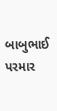બાબુભાઈ પરમાર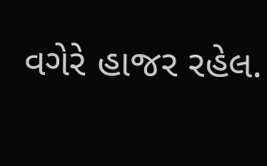વગેરે હાજર રહેલ.